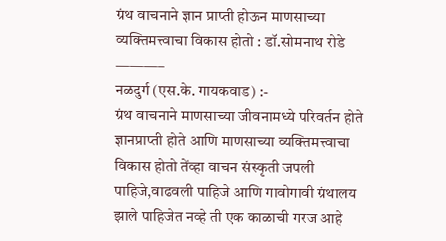ग्रंथ वाचनाने ज्ञान प्राप्ती होऊन माणसाच्या व्यक्तिमत्त्वाचा विकास होतो : डॉ.सोमनाथ रोडे
———–
नळदुर्ग (एस.के. गायकवाड) :-
ग्रंथ वाचनाने माणसाच्या जीवनामध्ये परिवर्तन होते ज्ञानप्राप्ती होते आणि माणसाच्या व्यक्तिमत्त्वाचा विकास होतो तेंव्हा वाचन संस्कृती जपली पाहिजे,वाढवली पाहिजे आणि गावोगावी ग्रंथालय झाले पाहिजेत नव्हे ती एक काळाची गरज आहे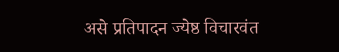असे प्रतिपादन ज्येष्ठ विचारवंत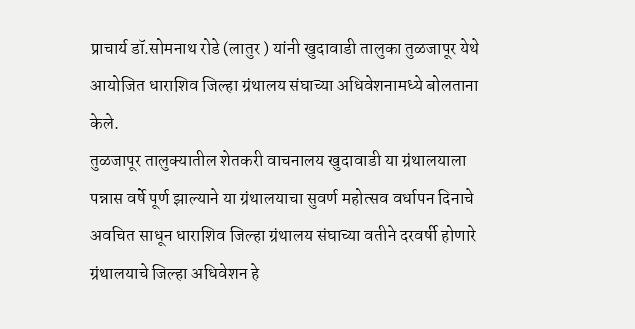प्राचार्य डॉ.सोमनाथ रोडे (लातुर ) यांनी खुदावाडी तालुका तुळजापूर येथे आयोजित धाराशिव जिल्हा ग्रंथालय संघाच्या अधिवेशनामध्ये बोलताना केले.
तुळजापूर तालुक्यातील शेतकरी वाचनालय खुदावाडी या ग्रंथालयाला पन्नास वर्षे पूर्ण झाल्याने या ग्रंथालयाचा सुवर्ण महोत्सव वर्धापन दिनाचे अवचित साधून धाराशिव जिल्हा ग्रंथालय संघाच्या वतीने दरवर्षी होणारे ग्रंथालयाचे जिल्हा अधिवेशन हे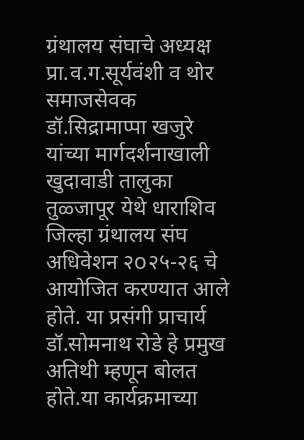ग्रंथालय संघाचे अध्यक्ष प्रा.व.ग.सूर्यवंशी व थोर समाजसेवक डॉ.सिद्रामाप्पा खजुरे यांच्या मार्गदर्शनाखाली खुदावाडी तालुका तुळ्जापूर येथे धाराशिव जिल्हा ग्रंथालय संघ अधिवेशन २o२५-२६ चे आयोजित करण्यात आले होते. या प्रसंगी प्राचार्य डॉ.सोमनाथ रोडे हे प्रमुख अतिथी म्हणून बोलत होते.या कार्यक्रमाच्या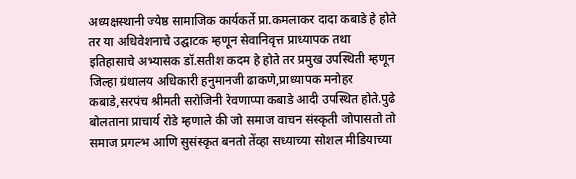अध्यक्षस्थानी ज्येष्ठ सामाजिक कार्यकर्ते प्रा.कमलाकर दादा कबाडे हे होते तर या अधिवेशनाचे उद्घाटक म्हणून सेवानिवृत्त प्राध्यापक तथा इतिहासाचे अभ्यासक डॉ.सतीश कदम हे होते तर प्रमुख उपस्थिती म्हणून जिल्हा ग्रंथालय अधिकारी हनुमानजी ढाकणे,प्राध्यापक मनोहर कबाडे,सरपंच श्रीमती सरोजिनी रेवणाप्पा कबाडे आदी उपस्थित होते.पुढे बोलताना प्राचार्य रोडे म्हणाले की जो समाज वाचन संस्कृती जोपासतो तो समाज प्रगल्भ आणि सुसंस्कृत बनतो तेंव्हा सध्याच्या सोशल मीडियाच्या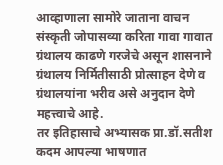आव्हाणाला सामोरे जाताना वाचन संस्कृती जोपासव्या करिता गावा गावात ग्रंथालय काढणे गरजेचे असून शासनाने ग्रंथालय निर्मितीसाठी प्रोत्साहन देणे व ग्रंथालयांना भरीव असे अनुदान देणे महत्त्वाचे आहे.
तर इतिहासाचे अभ्यासक प्रा.डॉ.सतीश कदम आपल्या भाषणात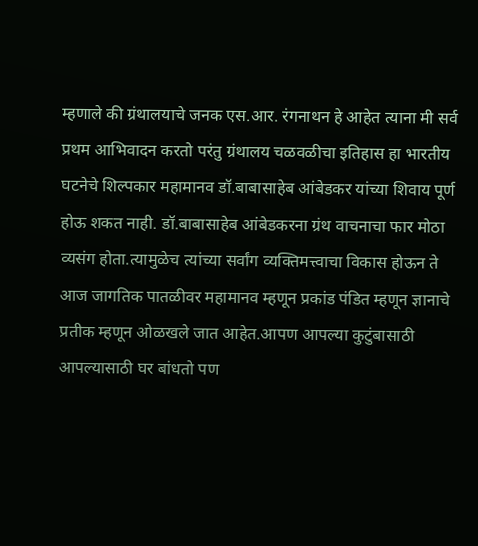म्हणाले की ग्रंथालयाचे जनक एस.आर. रंगनाथन हे आहेत त्याना मी सर्व प्रथम आभिवादन करतो परंतु ग्रंथालय चळवळीचा इतिहास हा भारतीय घटनेचे शिल्पकार महामानव डॉ.बाबासाहेब आंबेडकर यांच्या शिवाय पूर्ण होऊ शकत नाही. डॉ.बाबासाहेब आंबेडकरना ग्रंथ वाचनाचा फार मोठा व्यसंग होता.त्यामुळेच त्यांच्या सर्वांग व्यक्तिमत्त्वाचा विकास होऊन ते आज जागतिक पातळीवर महामानव म्हणून प्रकांड पंडित म्हणून ज्ञानाचे प्रतीक म्हणून ओळखले जात आहेत.आपण आपल्या कुटुंबासाठी आपल्यासाठी घर बांधतो पण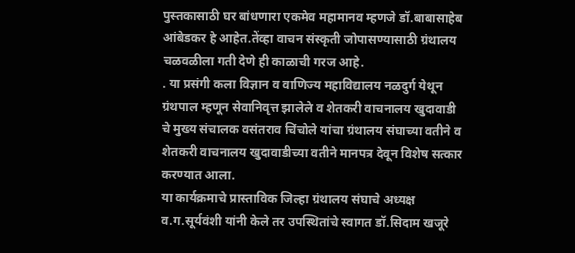पुस्तकासाठी घर बांधणारा एकमेव महामानव म्हणजे डॉ.बाबासाहेब आंबेडकर हे आहेत.तेंव्हा वाचन संस्कृती जोपासण्यासाठी ग्रंथालय चळवळीला गती देणे ही काळाची गरज आहे.
. या प्रसंगी कला विज्ञान व वाणिज्य महाविद्यालय नळदुर्ग येथून ग्रंथपाल म्हणून सेवानिवृत्त झालेले व शेतकरी वाचनालय खुदावाडी चे मुख्य संचालक वसंतराव चिंचोले यांचा ग्रंथालय संघाच्या वतीने व शेतकरी वाचनालय खुदावाडीच्या वतीने मानपत्र देवून विशेष सत्कार करण्यात आला.
या कार्यक्रमाचे प्रास्ताविक जिल्हा ग्रंथालय संघाचे अध्यक्ष व.ग.सूर्यवंशी यांनी केले तर उपस्थितांचे स्वागत डॉ.सिदाम खजूरे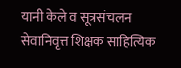यानी केले व सूत्रसंचलन सेवानिवृत्त शिक्षक साहित्यिक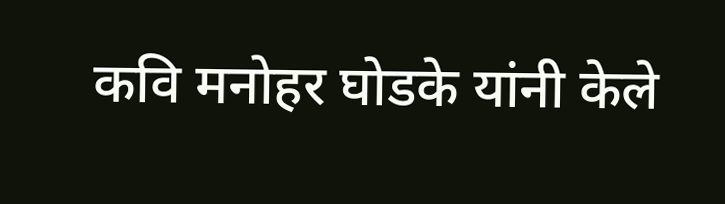कवि मनोहर घोडके यांनी केले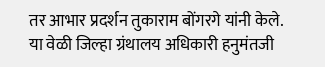तर आभार प्रदर्शन तुकाराम बोंगरगे यांनी केले.
या वेळी जिल्हा ग्रंथालय अधिकारी हनुमंतजी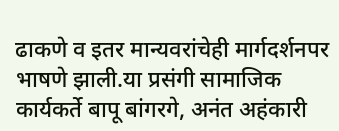ढाकणे व इतर मान्यवरांचेही मार्गदर्शनपर भाषणे झाली.या प्रसंगी सामाजिक कार्यकर्ते बापू बांगरगे, अनंत अहंकारी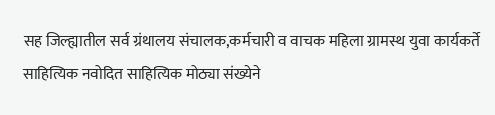सह जिल्ह्यातील सर्व ग्रंथालय संचालक,कर्मचारी व वाचक महिला ग्रामस्थ युवा कार्यकर्ते साहित्यिक नवोदित साहित्यिक मोठ्या संख्येने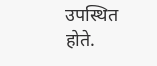उपस्थित होते.